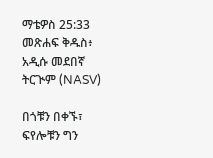ማቴዎስ 25:33 መጽሐፍ ቅዱስ፥ አዲሱ መደበኛ ትርጒም (NASV)

በጎቹን በቀኙ፣ ፍየሎቹን ግን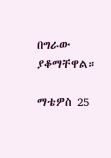በግራው ያቆማቸዋል።

ማቴዎስ 25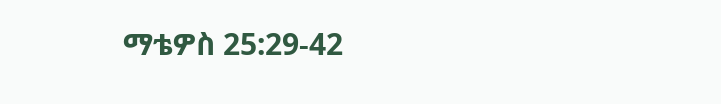ማቴዎስ 25:29-42